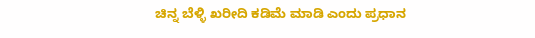ಚಿನ್ನ ಬೆಳ್ಳಿ ಖರೀದಿ ಕಡಿಮೆ ಮಾಡಿ ಎಂದು ಪ್ರಧಾನ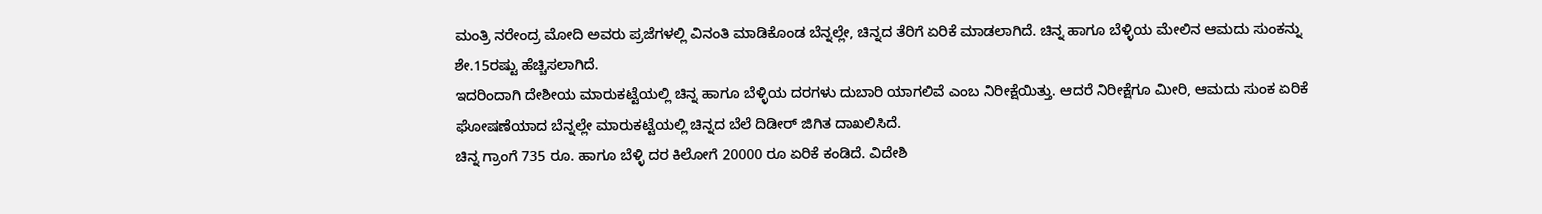ಮಂತ್ರಿ ನರೇಂದ್ರ ಮೋದಿ ಅವರು ಪ್ರಜೆಗಳಲ್ಲಿ ವಿನಂತಿ ಮಾಡಿಕೊಂಡ ಬೆನ್ನಲ್ಲೇ, ಚಿನ್ನದ ತೆರಿಗೆ ಏರಿಕೆ ಮಾಡಲಾಗಿದೆ. ಚಿನ್ನ ಹಾಗೂ ಬೆಳ್ಳಿಯ ಮೇಲಿನ ಆಮದು ಸುಂಕನ್ನು ಶೇ.15ರಷ್ಟು ಹೆಚ್ಚಿಸಲಾಗಿದೆ.
ಇದರಿಂದಾಗಿ ದೇಶೀಯ ಮಾರುಕಟ್ಟೆಯಲ್ಲಿ ಚಿನ್ನ ಹಾಗೂ ಬೆಳ್ಳಿಯ ದರಗಳು ದುಬಾರಿ ಯಾಗಲಿವೆ ಎಂಬ ನಿರೀಕ್ಷೆಯಿತ್ತು. ಆದರೆ ನಿರೀಕ್ಷೆಗೂ ಮೀರಿ, ಆಮದು ಸುಂಕ ಏರಿಕೆ ಘೋಷಣೆಯಾದ ಬೆನ್ನಲ್ಲೇ ಮಾರುಕಟ್ಟೆಯಲ್ಲಿ ಚಿನ್ನದ ಬೆಲೆ ದಿಡೀರ್ ಜಿಗಿತ ದಾಖಲಿಸಿದೆ.
ಚಿನ್ನ ಗ್ರಾಂಗೆ 735 ರೂ. ಹಾಗೂ ಬೆಳ್ಳಿ ದರ ಕಿಲೋಗೆ 20000 ರೂ ಏರಿಕೆ ಕಂಡಿದೆ. ವಿದೇಶಿ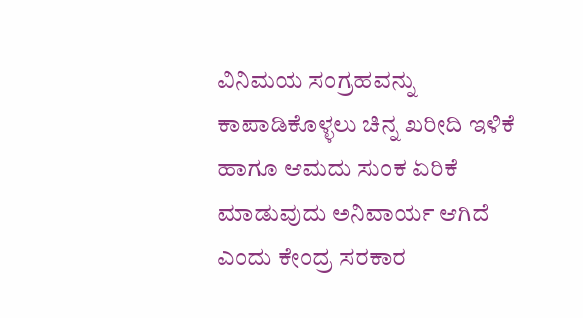ವಿನಿಮಯ ಸಂಗ್ರಹವನ್ನು ಕಾಪಾಡಿಕೊಳ್ಳಲು ಚಿನ್ನ ಖರೀದಿ ಇಳಿಕೆ ಹಾಗೂ ಆಮದು ಸುಂಕ ಏರಿಕೆ ಮಾಡುವುದು ಅನಿವಾರ್ಯ ಆಗಿದೆ ಎಂದು ಕೇಂದ್ರ ಸರಕಾರ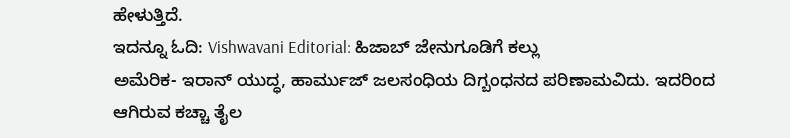ಹೇಳುತ್ತಿದೆ.
ಇದನ್ನೂ ಓದಿ: Vishwavani Editorial: ಹಿಜಾಬ್ ಜೇನುಗೂಡಿಗೆ ಕಲ್ಲು
ಅಮೆರಿಕ- ಇರಾನ್ ಯುದ್ಧ, ಹಾರ್ಮುಜ್ ಜಲಸಂಧಿಯ ದಿಗ್ಬಂಧನದ ಪರಿಣಾಮವಿದು. ಇದರಿಂದ ಆಗಿರುವ ಕಚ್ಚಾ ತೈಲ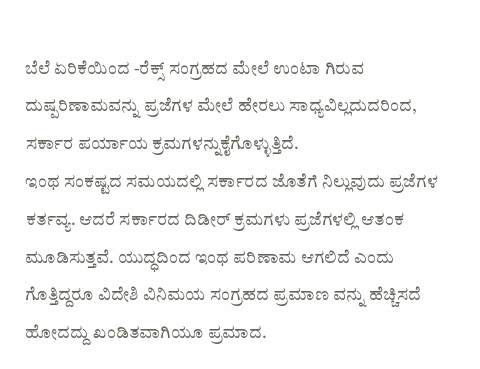ಬೆಲೆ ಏರಿಕೆಯಿಂದ -ರೆಕ್ಸ್ ಸಂಗ್ರಹದ ಮೇಲೆ ಉಂಟಾ ಗಿರುವ ದುಷ್ಪರಿಣಾಮವನ್ನು ಪ್ರಜೆಗಳ ಮೇಲೆ ಹೇರಲು ಸಾಧ್ಯವಿಲ್ಲದುದರಿಂದ, ಸರ್ಕಾರ ಪರ್ಯಾಯ ಕ್ರಮಗಳನ್ನುಕೈಗೊಳ್ಳುತ್ತಿದೆ.
ಇಂಥ ಸಂಕಷ್ಟದ ಸಮಯದಲ್ಲಿ ಸರ್ಕಾರದ ಜೊತೆಗೆ ನಿಲ್ಲುವುದು ಪ್ರಜೆಗಳ ಕರ್ತವ್ಯ. ಆದರೆ ಸರ್ಕಾರದ ದಿಡೀರ್ ಕ್ರಮಗಳು ಪ್ರಜೆಗಳಲ್ಲಿ ಆತಂಕ ಮೂಡಿಸುತ್ತವೆ. ಯುದ್ಧದಿಂದ ಇಂಥ ಪರಿಣಾಮ ಆಗಲಿದೆ ಎಂದು ಗೊತ್ತಿದ್ದರೂ ವಿದೇಶಿ ವಿನಿಮಯ ಸಂಗ್ರಹದ ಪ್ರಮಾಣ ವನ್ನು ಹೆಚ್ಚಿಸದೆ ಹೋದದ್ದು ಖಂಡಿತವಾಗಿಯೂ ಪ್ರಮಾದ.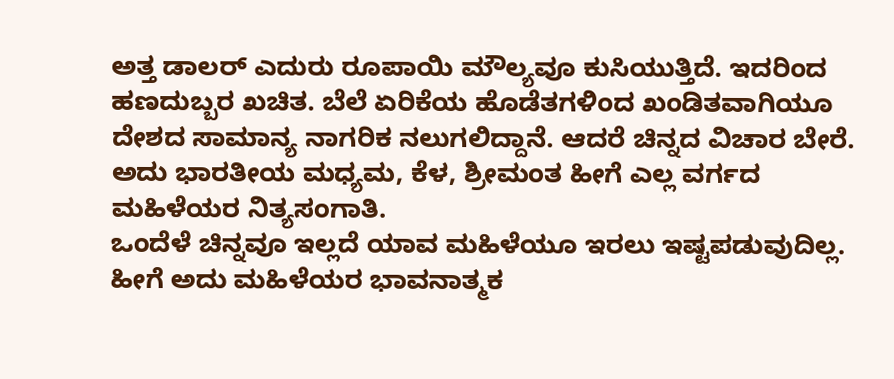ಅತ್ತ ಡಾಲರ್ ಎದುರು ರೂಪಾಯಿ ಮೌಲ್ಯವೂ ಕುಸಿಯುತ್ತಿದೆ. ಇದರಿಂದ ಹಣದುಬ್ಬರ ಖಚಿತ. ಬೆಲೆ ಏರಿಕೆಯ ಹೊಡೆತಗಳಿಂದ ಖಂಡಿತವಾಗಿಯೂ ದೇಶದ ಸಾಮಾನ್ಯ ನಾಗರಿಕ ನಲುಗಲಿದ್ದಾನೆ. ಆದರೆ ಚಿನ್ನದ ವಿಚಾರ ಬೇರೆ. ಅದು ಭಾರತೀಯ ಮಧ್ಯಮ, ಕೆಳ, ಶ್ರೀಮಂತ ಹೀಗೆ ಎಲ್ಲ ವರ್ಗದ ಮಹಿಳೆಯರ ನಿತ್ಯಸಂಗಾತಿ.
ಒಂದೆಳೆ ಚಿನ್ನವೂ ಇಲ್ಲದೆ ಯಾವ ಮಹಿಳೆಯೂ ಇರಲು ಇಷ್ಟಪಡುವುದಿಲ್ಲ. ಹೀಗೆ ಅದು ಮಹಿಳೆಯರ ಭಾವನಾತ್ಮಕ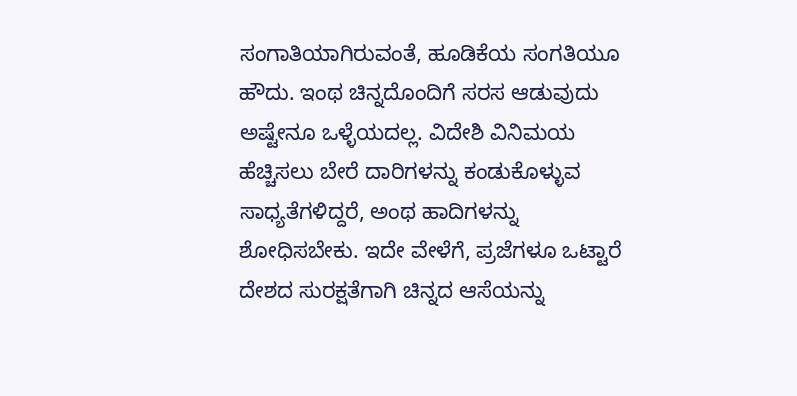ಸಂಗಾತಿಯಾಗಿರುವಂತೆ, ಹೂಡಿಕೆಯ ಸಂಗತಿಯೂ ಹೌದು. ಇಂಥ ಚಿನ್ನದೊಂದಿಗೆ ಸರಸ ಆಡುವುದು ಅಷ್ಟೇನೂ ಒಳ್ಳೆಯದಲ್ಲ. ವಿದೇಶಿ ವಿನಿಮಯ ಹೆಚ್ಚಿಸಲು ಬೇರೆ ದಾರಿಗಳನ್ನು ಕಂಡುಕೊಳ್ಳುವ ಸಾಧ್ಯತೆಗಳಿದ್ದರೆ, ಅಂಥ ಹಾದಿಗಳನ್ನು ಶೋಧಿಸಬೇಕು. ಇದೇ ವೇಳೆಗೆ, ಪ್ರಜೆಗಳೂ ಒಟ್ಟಾರೆ ದೇಶದ ಸುರಕ್ಷತೆಗಾಗಿ ಚಿನ್ನದ ಆಸೆಯನ್ನು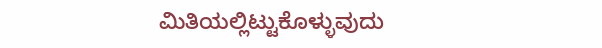ಮಿತಿಯಲ್ಲಿಟ್ಟುಕೊಳ್ಳುವುದು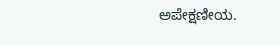ಅಪೇಕ್ಷಣೀಯ.